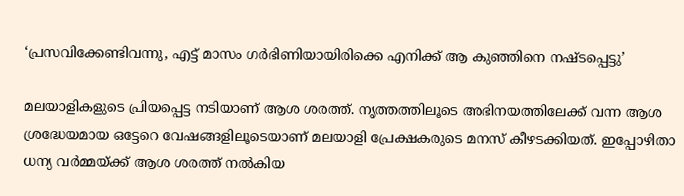‘പ്രസവിക്കേണ്ടിവന്നു, എട്ട് മാസം ഗർഭിണിയായിരിക്കെ എനിക്ക് ആ കുഞ്ഞിനെ നഷ്ടപ്പെട്ടു’

മലയാളികളുടെ പ്രിയപ്പെട്ട നടിയാണ് ആശ ശരത്ത്. നൃത്തത്തിലൂടെ അഭിനയത്തിലേക്ക് വന്ന ആശ ശ്രദ്ധേയമായ ഒട്ടേറെ വേഷങ്ങളിലൂടെയാണ് മലയാളി പ്രേക്ഷകരുടെ മനസ് കീഴടക്കിയത്. ഇപ്പോഴിതാ ധന്യ വർമ്മയ്ക്ക് ആശ ശരത്ത് നൽകിയ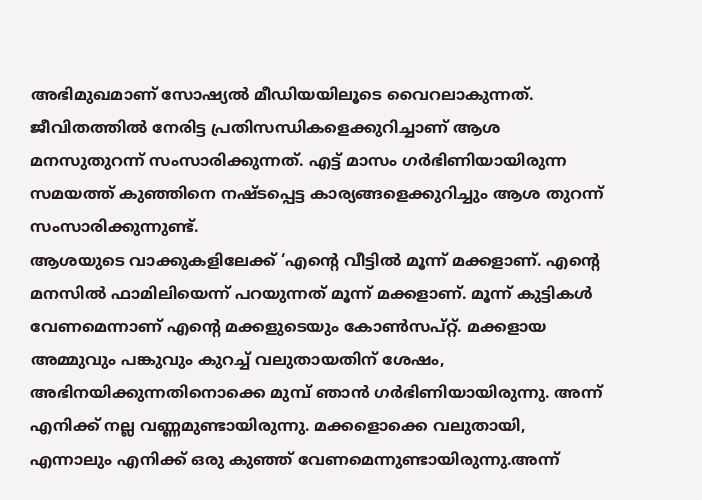അഭിമുഖമാണ് സോഷ്യൽ മീഡിയയിലൂടെ വൈറലാകുന്നത്. ജീവിതത്തിൽ നേരിട്ട പ്രതിസന്ധികളെക്കുറിച്ചാണ് ആശ മനസുതുറന്ന് സംസാരിക്കുന്നത്. എട്ട് മാസം ഗർഭിണിയായിരുന്ന സമയത്ത് കുഞ്ഞിനെ നഷ്ടപ്പെട്ട കാര്യങ്ങളെക്കുറിച്ചും ആശ തുറന്ന് സംസാരിക്കുന്നുണ്ട്.
ആശയുടെ വാക്കുകളിലേക്ക് ‘എന്റെ വീട്ടിൽ മൂന്ന് മക്കളാണ്. എന്റെ മനസിൽ ഫാമിലിയെന്ന് പറയുന്നത് മൂന്ന് മക്കളാണ്. മൂന്ന് കുട്ടികൾ വേണമെന്നാണ് എന്റെ മക്കളുടെയും കോൺസപ്റ്റ്. മക്കളായ അമ്മുവും പങ്കുവും കുറച്ച് വലുതായതിന് ശേഷം, അഭിനയിക്കുന്നതിനൊക്കെ മുമ്പ് ഞാൻ ഗർഭിണിയായിരുന്നു. അന്ന് എനിക്ക് നല്ല വണ്ണമുണ്ടായിരുന്നു. മക്കളൊക്കെ വലുതായി, എന്നാലും എനിക്ക് ഒരു കുഞ്ഞ് വേണമെന്നുണ്ടായിരുന്നു.അന്ന്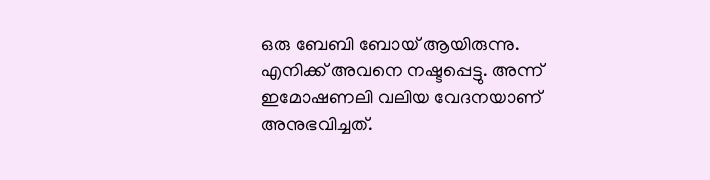ഒരു ബേബി ബോയ് ആയിരുന്നു. എനിക്ക് അവനെ നഷ്ടപ്പെട്ടു. അന്ന് ഇമോഷണലി വലിയ വേദനയാണ് അനുഭവിച്ചത്.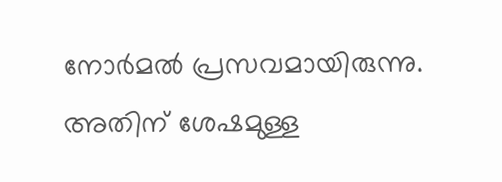നോർമൽ പ്രസവമായിരുന്നു.
അതിന് ശേഷമുള്ള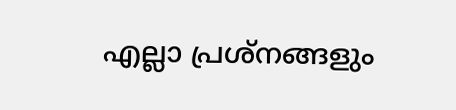എല്ലാ പ്രശ്നങ്ങളും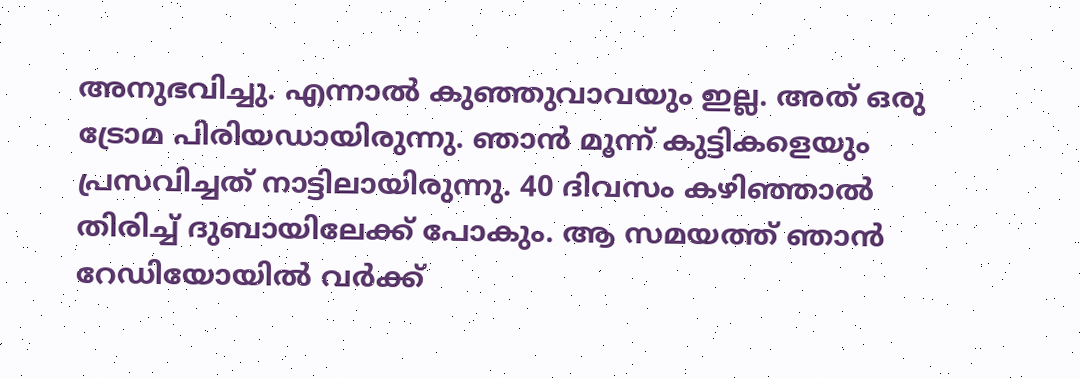അനുഭവിച്ചു. എന്നാൽ കുഞ്ഞുവാവയും ഇല്ല. അത് ഒരു ട്രോമ പിരിയഡായിരുന്നു. ഞാൻ മൂന്ന് കുട്ടികളെയും പ്രസവിച്ചത് നാട്ടിലായിരുന്നു. 40 ദിവസം കഴിഞ്ഞാൽ തിരിച്ച് ദുബായിലേക്ക് പോകും. ആ സമയത്ത് ഞാൻ റേഡിയോയിൽ വർക്ക്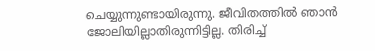ചെയ്യുന്നുണ്ടായിരുന്നു. ജീവിതത്തിൽ ഞാൻ ജോലിയില്ലാതിരുന്നിട്ടില്ല. തിരിച്ച്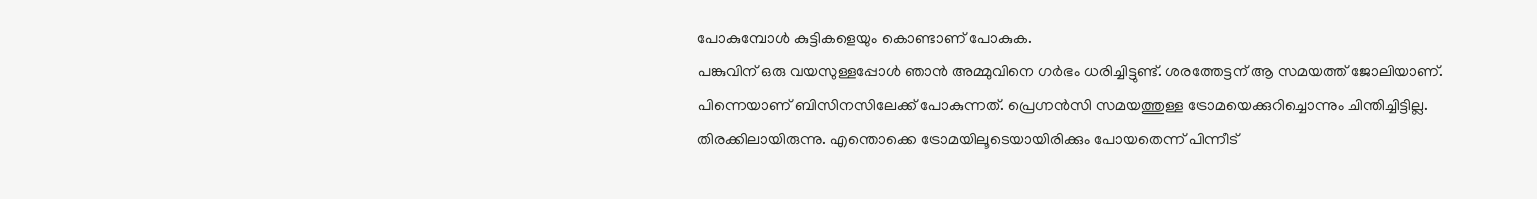പോകുമ്പോൾ കുട്ടികളെയും കൊണ്ടാണ് പോകുക.
പങ്കുവിന് ഒരു വയസുള്ളപ്പോൾ ഞാൻ അമ്മുവിനെ ഗർഭം ധരിച്ചിട്ടുണ്ട്. ശരത്തേട്ടന് ആ സമയത്ത് ജോലിയാണ്. പിന്നെയാണ് ബിസിനസിലേക്ക് പോകുന്നത്. പ്രെഗ്നൻസി സമയത്തുള്ള ട്രോമയെക്കുറിച്ചൊന്നും ചിന്തിച്ചിട്ടില്ല. തിരക്കിലായിരുന്നു. എന്തൊക്കെ ട്രോമയിലൂടെയായിരിക്കും പോയതെന്ന് പിന്നീട്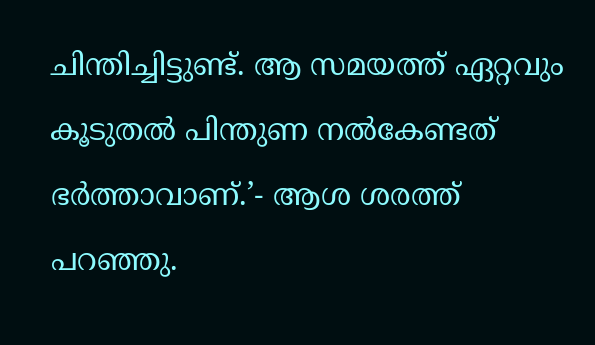ചിന്തിച്ചിട്ടുണ്ട്. ആ സമയത്ത് ഏറ്റവും കൂടുതൽ പിന്തുണ നൽകേണ്ടത് ഭർത്താവാണ്.’- ആശ ശരത്ത് പറഞ്ഞു.